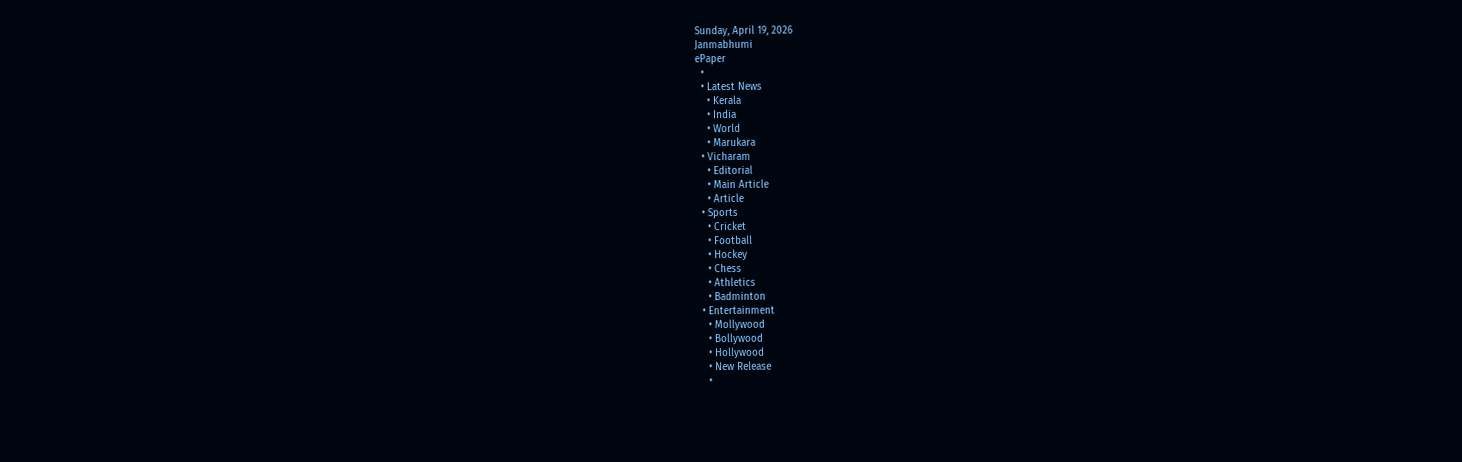Sunday, April 19, 2026
Janmabhumi
ePaper
  •
  • Latest News
    • Kerala
    • India
    • World
    • Marukara
  • Vicharam
    • Editorial
    • Main Article
    • Article
  • Sports
    • Cricket
    • Football
    • Hockey
    • Chess
    • Athletics
    • Badminton
  • Entertainment
    • Mollywood
    • Bollywood
    • Hollywood
    • New Release
    •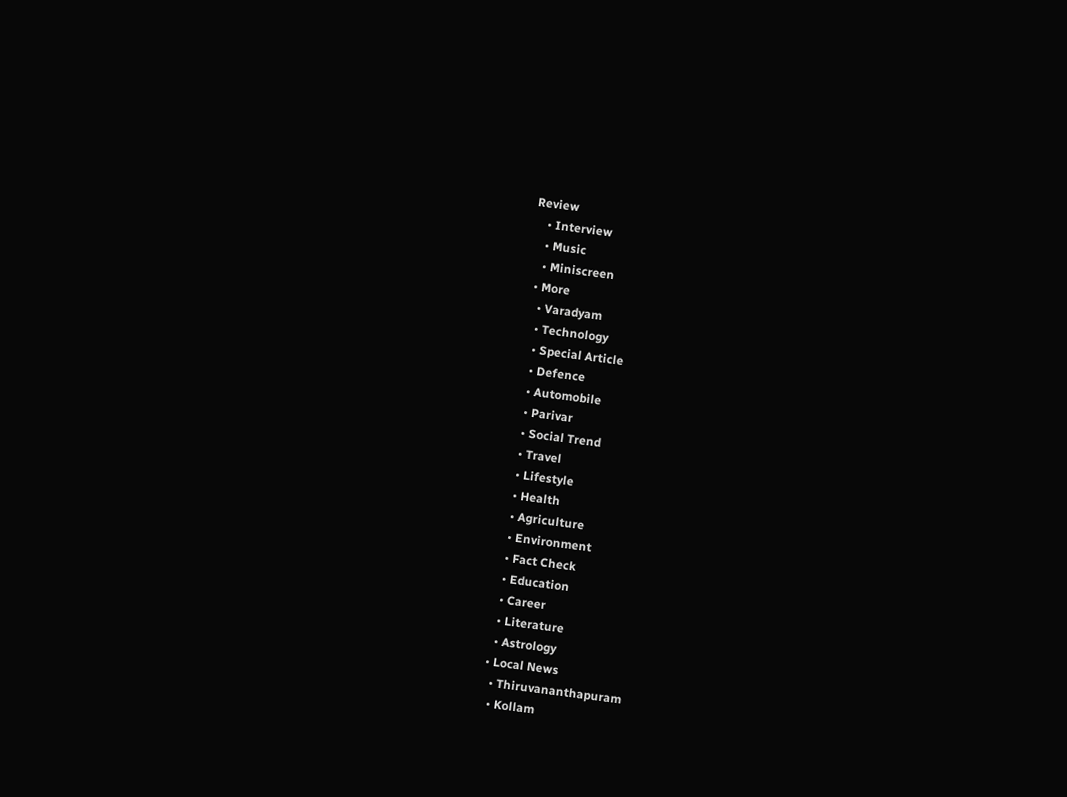Review
    • Interview
    • Music
    • Miniscreen
  • More
    • Varadyam
    • Technology
    • Special Article
    • Defence
    • Automobile
    • Parivar
    • Social Trend
    • Travel
    • Lifestyle
    • Health
    • Agriculture
    • Environment
    • Fact Check
    • Education
    • Career
    • Literature
    • Astrology
  • Local News
    • Thiruvananthapuram
    • Kollam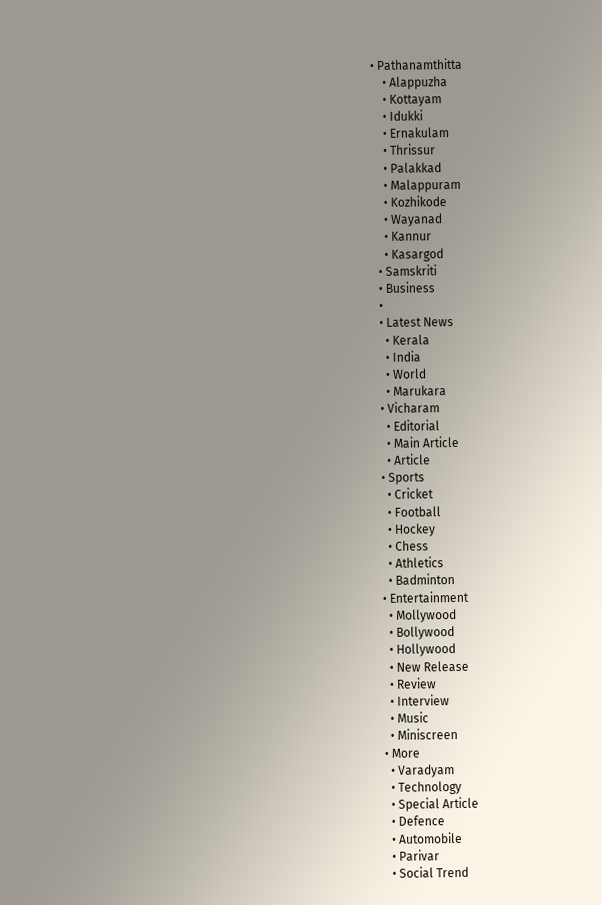• Pathanamthitta
    • Alappuzha
    • Kottayam
    • Idukki
    • Ernakulam
    • Thrissur
    • Palakkad
    • Malappuram
    • Kozhikode
    • Wayanad
    • Kannur
    • Kasargod
  • Samskriti
  • Business
  •
  • Latest News
    • Kerala
    • India
    • World
    • Marukara
  • Vicharam
    • Editorial
    • Main Article
    • Article
  • Sports
    • Cricket
    • Football
    • Hockey
    • Chess
    • Athletics
    • Badminton
  • Entertainment
    • Mollywood
    • Bollywood
    • Hollywood
    • New Release
    • Review
    • Interview
    • Music
    • Miniscreen
  • More
    • Varadyam
    • Technology
    • Special Article
    • Defence
    • Automobile
    • Parivar
    • Social Trend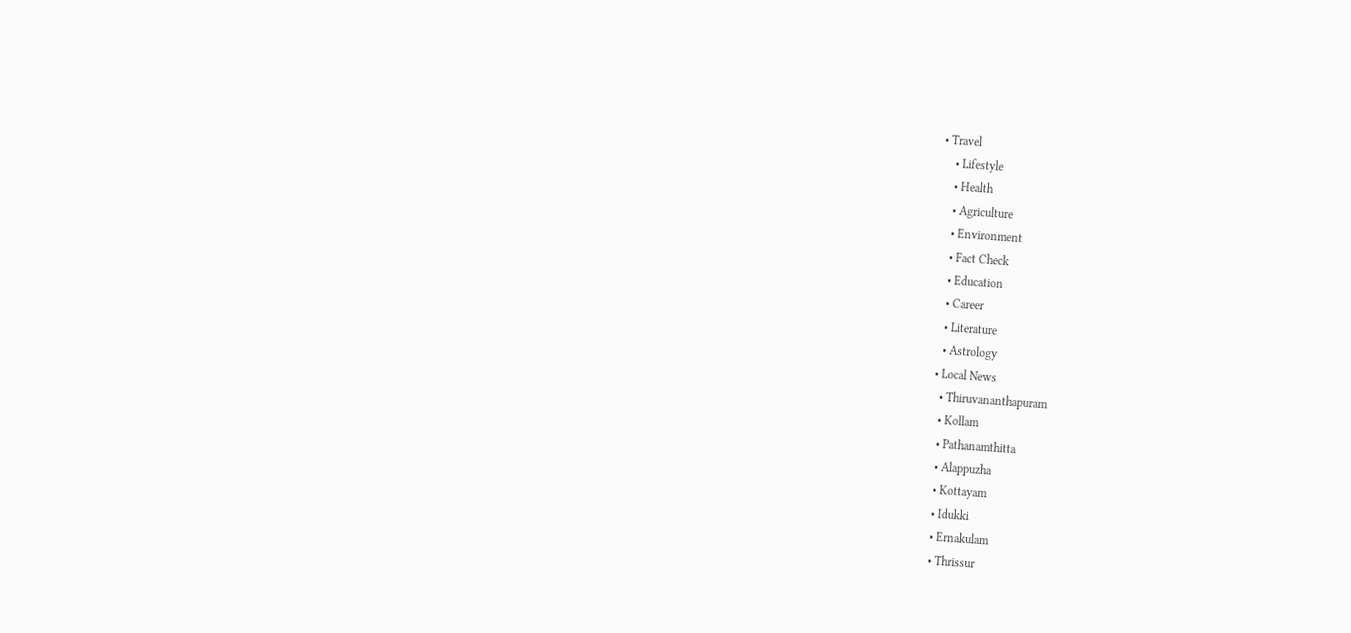• Travel
    • Lifestyle
    • Health
    • Agriculture
    • Environment
    • Fact Check
    • Education
    • Career
    • Literature
    • Astrology
  • Local News
    • Thiruvananthapuram
    • Kollam
    • Pathanamthitta
    • Alappuzha
    • Kottayam
    • Idukki
    • Ernakulam
    • Thrissur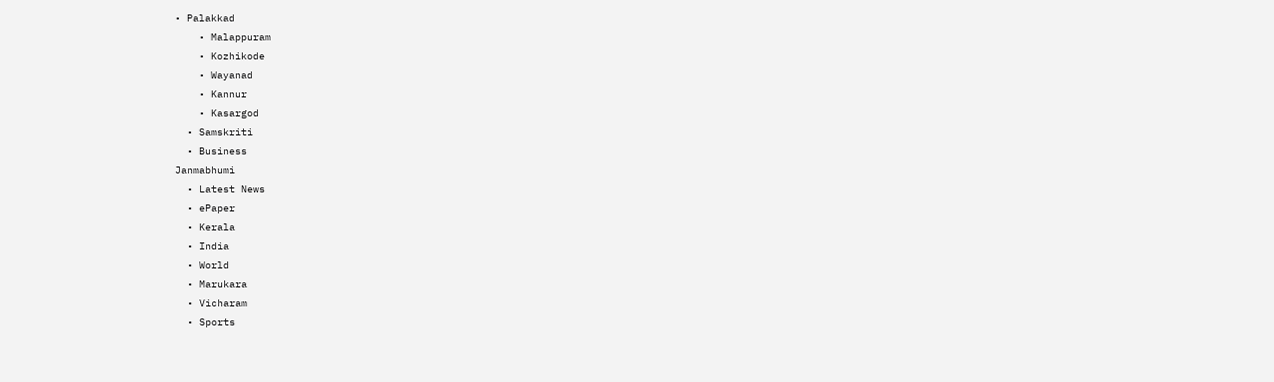• Palakkad
    • Malappuram
    • Kozhikode
    • Wayanad
    • Kannur
    • Kasargod
  • Samskriti
  • Business
Janmabhumi
  • Latest News
  • ePaper
  • Kerala
  • India
  • World
  • Marukara
  • Vicharam
  • Sports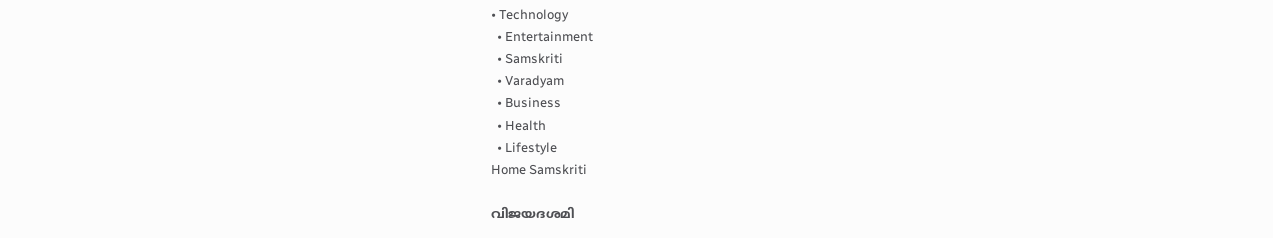• Technology
  • Entertainment
  • Samskriti
  • Varadyam
  • Business
  • Health
  • Lifestyle
Home Samskriti

വിജയദശമി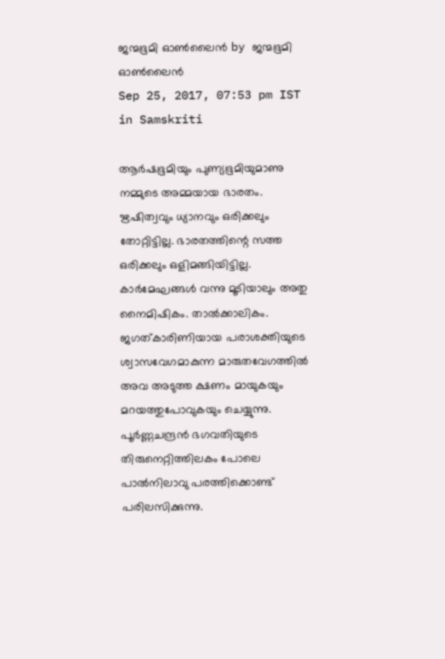ജന്മഭൂമി ഓണ്‍ലൈന്‍ by ജന്മഭൂമി ഓണ്‍ലൈന്‍
Sep 25, 2017, 07:53 pm IST
in Samskriti

ആര്‍ഷഭൂമിയും പുണ്യഭൂമിയുമാണു നമ്മുടെ അമ്മയായ ഭാരതം. ഋഷിത്വവും ധ്യാനവും ഒരിക്കലും തോറ്റിട്ടില്ല. ഭാരതത്തിന്റെ സത്ത ഒരിക്കലും ഒളിമങ്ങിയിട്ടില്ല. കാര്‍മേഘങ്ങള്‍ വന്നു മൂടിയാലും അതു നൈമിഷികം. താല്‍ക്കാലികം. ജഗത്കാരിണിയായ പരാശക്തിയുടെ ശ്വാസവേഗമാകുന്ന മാരുതവേഗത്തില്‍ അവ അടുത്ത ക്ഷണം മായുകയും മറയത്തുപോവുകയും ചെയ്യുന്നു. പൂര്‍ണ്ണചന്ദ്രന്‍ ഭഗവതിയുടെ തിരുനെറ്റിത്തിലകം പോലെ പാല്‍നിലാവു പരത്തിക്കൊണ്ട് പരിലസിക്കുന്നു.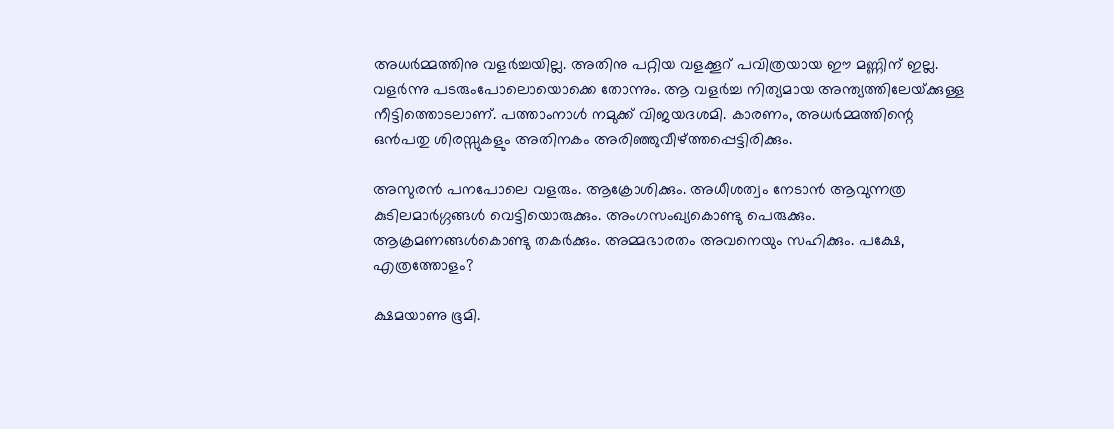അധര്‍മ്മത്തിനു വളര്‍ച്ചയില്ല. അതിനു പറ്റിയ വളക്കൂറ് പവിത്രയായ ഈ മണ്ണിന് ഇല്ല. വളര്‍ന്നു പടരുംപോലൊയൊക്കെ തോന്നും. ആ വളര്‍ച്ച നിത്യമായ അന്ത്യത്തിലേയ്‌ക്കുള്ള നീട്ടിത്തൊടലാണ്. പത്താംനാള്‍ നമുക്ക് വിജയദശമി. കാരണം, അധര്‍മ്മത്തിന്റെ ഒന്‍പതു ശിരസ്സുകളും അതിനകം അരിഞ്ഞുവീഴ്‌ത്തപ്പെട്ടിരിക്കും.

അസുരന്‍ പനപോലെ വളരും. ആക്രോശിക്കും. അധീശത്വം നേടാന്‍ ആവുന്നത്ര കുടിലമാര്‍ഗ്ഗങ്ങള്‍ വെട്ടിയൊരുക്കും. അംഗസംഖ്യകൊണ്ടു പെരുക്കും. ആക്രമണങ്ങള്‍കൊണ്ടു തകര്‍ക്കും. അമ്മഭാരതം അവനെയും സഹിക്കും. പക്ഷേ, എത്രത്തോളം?

ക്ഷമയാണു ഭൂമി.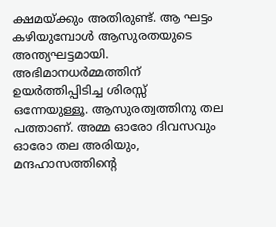ക്ഷമയ്‌ക്കും അതിരുണ്ട്. ആ ഘട്ടം കഴിയുമ്പോള്‍ ആസുരതയുടെ അന്ത്യഘട്ടമായി. അഭിമാനധര്‍മ്മത്തിന് ഉയര്‍ത്തിപ്പിടിച്ച ശിരസ്സ് ഒന്നേയുള്ളൂ. ആസുരത്വത്തിനു തല പത്താണ്. അമ്മ ഓരോ ദിവസവും ഓരോ തല അരിയും, മന്ദഹാസത്തിന്റെ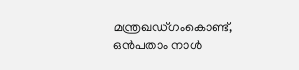മന്ത്രഖഡ്ഗംകൊണ്ട്, ഒന്‍പതാം നാള്‍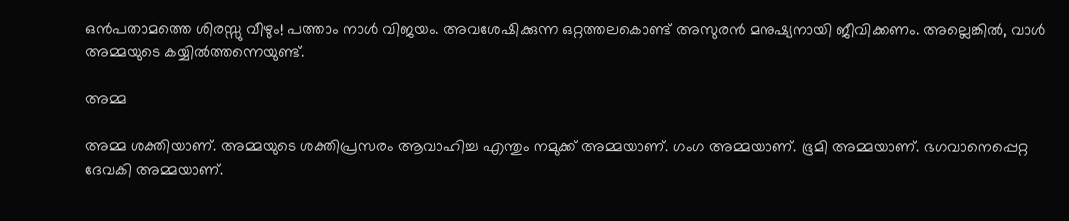ഒന്‍പതാമത്തെ ശിരസ്സു വീഴും! പത്താം നാള്‍ വിജയം. അവശേഷിക്കുന്ന ഒറ്റത്തലകൊണ്ട് അസുരന്‍ മനുഷ്യനായി ജീവിക്കണം. അല്ലെങ്കില്‍, വാള്‍ അമ്മയുടെ കയ്യില്‍ത്തന്നെയുണ്ട്.

അമ്മ

അമ്മ ശക്തിയാണ്. അമ്മയുടെ ശക്തിപ്രസരം ആവാഹിച്ച എന്തും നമുക്ക് അമ്മയാണ്. ഗംഗ അമ്മയാണ്. ഭൂമി അമ്മയാണ്. ഭഗവാനെപ്പെറ്റ ദേവകി അമ്മയാണ്.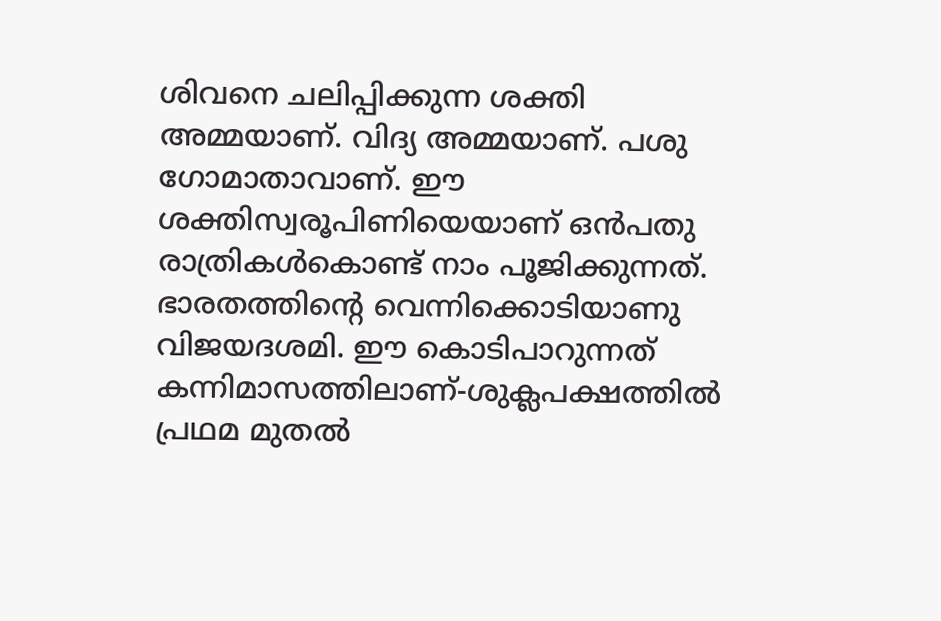ശിവനെ ചലിപ്പിക്കുന്ന ശക്തി അമ്മയാണ്. വിദ്യ അമ്മയാണ്. പശു ഗോമാതാവാണ്. ഈ ശക്തിസ്വരൂപിണിയെയാണ് ഒന്‍പതു രാത്രികള്‍കൊണ്ട് നാം പൂജിക്കുന്നത്. ഭാരതത്തിന്റെ വെന്നിക്കൊടിയാണു വിജയദശമി. ഈ കൊടിപാറുന്നത് കന്നിമാസത്തിലാണ്-ശുക്ലപക്ഷത്തില്‍ പ്രഥമ മുതല്‍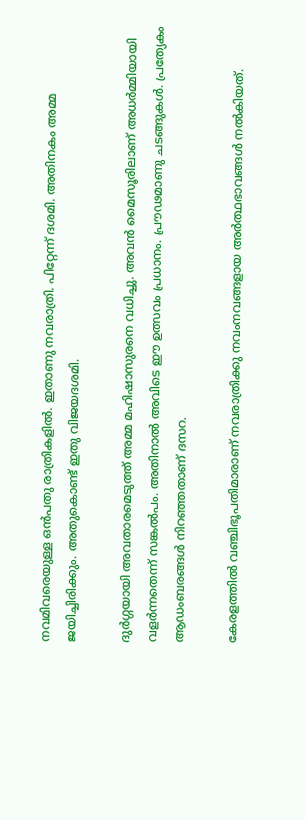നവമിവരെയുള്ള ഒന്‍പതു രാത്രികളില്‍. ഇതാണു നവരാത്രി. പിറ്റേന്ന് ദശമി. അതിനകം അമ്മ ജയിച്ചിരിക്കും. അതുകൊണ്ട് ഇതു വിജയദശമി.

ദുര്‍ഗ്ഗയായി അവതാരമെടുത്ത് അമ്മ മഹിഷാസുരനെ വധിച്ചു. അവന്‍ മൈസൂരിലാണ് അധര്‍മ്മിയായി വളര്‍ന്നതെന്ന് സങ്കല്‍പം. അതിനാല്‍ അവിടെ ഈ ഉത്സവം പ്രധാനം. പ്രൗഢമാണു ചടങ്ങുകള്‍. പ്രത്യേകം ആഡംബരങ്ങള്‍ നിറഞ്ഞതാണ് ദസറ.

കേരളത്തില്‍ വഞ്ചിഭൂപതിമാരാണ് നവരാത്രിക്കു നവംനവങ്ങളായ അര്‍ത്ഥഭാവങ്ങള്‍ നല്‍കിയത്.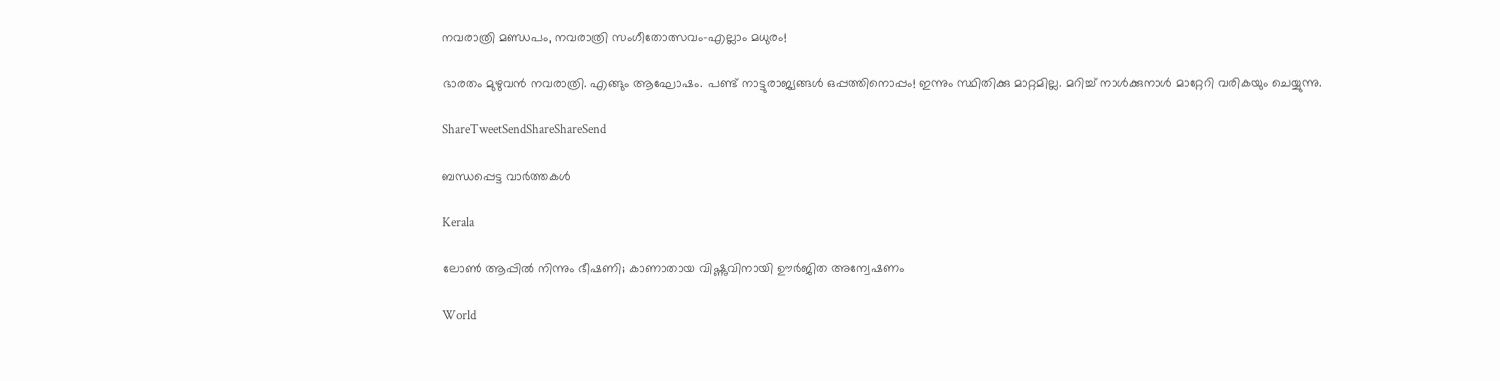നവരാത്രി മണ്ഡപം, നവരാത്രി സംഗീതോത്സവം-എല്ലാം മധുരം!

ഭാരതം മുഴുവന്‍ നവരാത്രി. എങ്ങും ആഘോഷം. പണ്ട് നാട്ടുരാജ്യങ്ങള്‍ ഒപ്പത്തിനൊപ്പം! ഇന്നും സ്ഥിതിക്കു മാറ്റമില്ല. മറിച്ച് നാള്‍ക്കുനാള്‍ മാറ്റേറി വരികയും ചെയ്യുന്നു.

ShareTweetSendShareShareSend

ബന്ധപ്പെട്ട വാര്‍ത്തകള്‍

Kerala

ലോൺ ആപ്പിൽ നിന്നും ഭീഷണി; കാണാതായ വിഷ്ണുവിനായി ഊർജിത അന്വേഷണം

World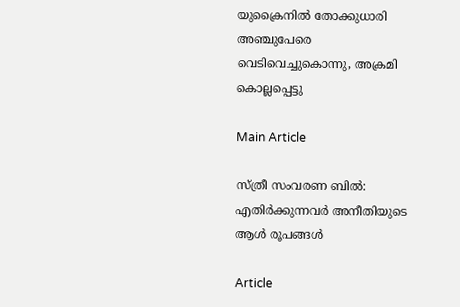യുക്രൈനിൽ തോക്കുധാരി അഞ്ചുപേരെ വെടിവെച്ചുകൊന്നു, അക്രമി കൊല്ലപ്പെട്ടു

Main Article

സ്ത്രീ സംവരണ ബില്‍: എതിര്‍ക്കുന്നവര്‍ അനീതിയുടെ ആള്‍ രൂപങ്ങള്‍

Article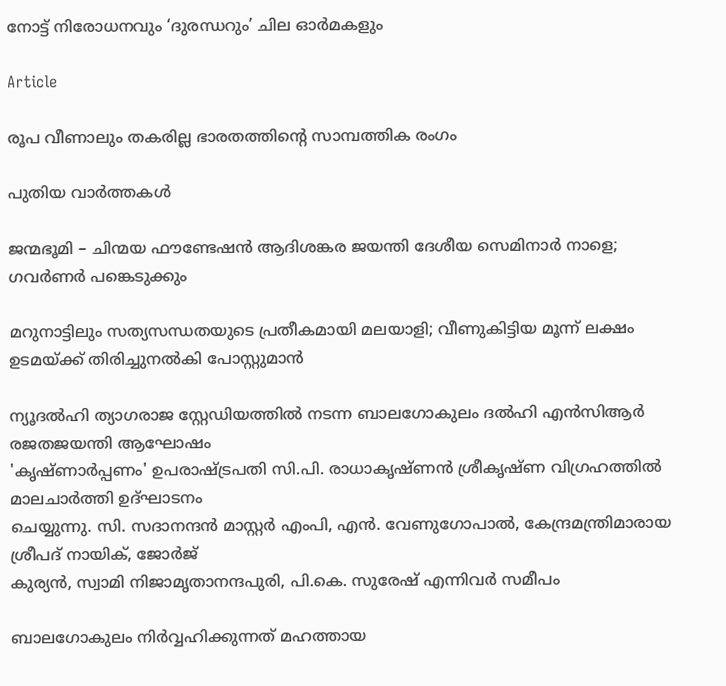നോട്ട് നിരോധനവും ‘ദുരന്ധറും’ ചില ഓര്‍മകളും

Article

രൂപ വീണാലും തകരില്ല ഭാരതത്തിന്റെ സാമ്പത്തിക രംഗം

പുതിയ വാര്‍ത്തകള്‍

ജന്മഭൂമി – ചിന്മയ ഫൗണ്ടേഷന്‍ ആദിശങ്കര ജയന്തി ദേശീയ സെമിനാര്‍ നാളെ; ഗവര്‍ണര്‍ പങ്കെടുക്കും

മറുനാട്ടിലും സത്യസന്ധതയുടെ പ്രതീകമായി മലയാളി; വീണുകിട്ടിയ മൂന്ന് ലക്ഷം ഉടമയ്‌ക്ക് തിരിച്ചുനല്‍കി പോസ്റ്റുമാന്‍

ന്യൂദല്‍ഹി ത്യാഗരാജ സ്റ്റേഡിയത്തില്‍ നടന്ന ബാലഗോകുലം ദല്‍ഹി എന്‍സിആര്‍ രജതജയന്തി ആഘോഷം
'കൃഷ്ണാര്‍പ്പണം' ഉപരാഷ്ട്രപതി സി.പി. രാധാകൃഷ്ണന്‍ ശ്രീകൃഷ്ണ വിഗ്രഹത്തില്‍ മാലചാര്‍ത്തി ഉദ്ഘാടനം
ചെയ്യുന്നു. സി. സദാനന്ദന്‍ മാസ്റ്റര്‍ എംപി, എന്‍. വേണുഗോപാല്‍, കേന്ദ്രമന്ത്രിമാരായ ശ്രീപദ് നായിക്, ജോര്‍ജ്
കുര്യന്‍, സ്വാമി നിജാമൃതാനന്ദപുരി, പി.കെ. സുരേഷ് എന്നിവര്‍ സമീപം

ബാലഗോകുലം നിര്‍വ്വഹിക്കുന്നത് മഹത്തായ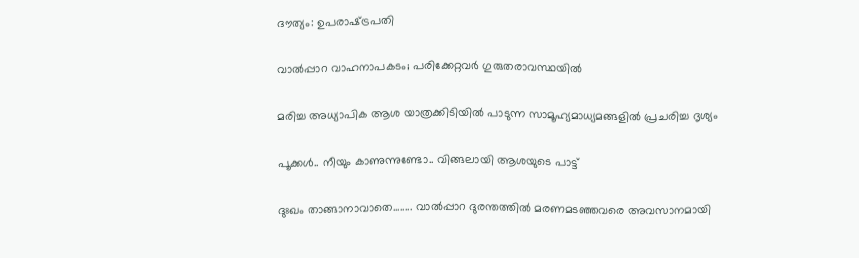ദൗത്യം: ഉപരാഷ്‌ട്രപതി

വാല്‍പ്പാറ വാഹനാപകടം; പരിക്കേറ്റവര്‍ ഗുരുതരാവസ്ഥയില്‍

മരിച്ച അധ്യാപിക ആശ യാത്രക്കിടിയില്‍ പാടുന്ന സാമൂഹ്യമാധ്യമങ്ങളില്‍ പ്രചരിച്ച ദൃശ്യം

പൂക്കള്‍.. നീയും കാണുന്നുണ്ടോ.. വിങ്ങലായി ആശയുടെ പാട്ട്

ദുഃഖം താങ്ങാനാവാതെ........ വാല്‍പ്പാറ ദുരന്തത്തില്‍ മരണമടഞ്ഞവരെ അവസാനമായി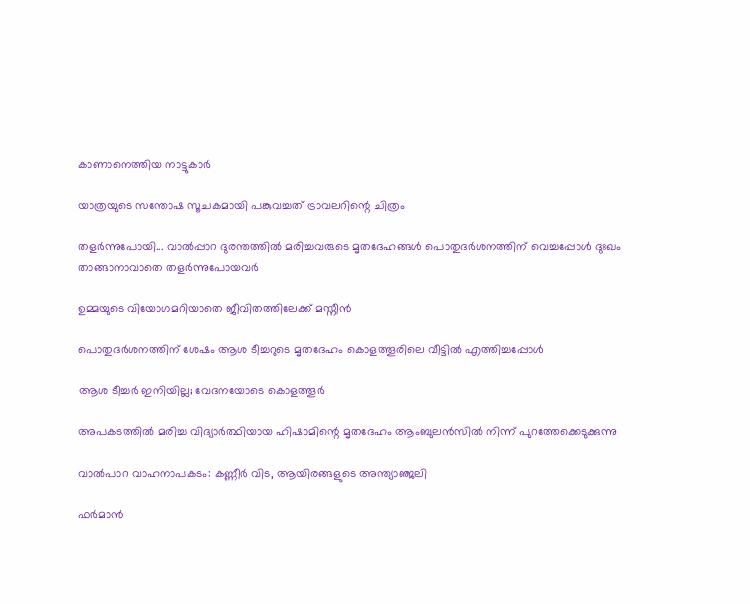കാണാനെത്തിയ നാട്ടുകാര്‍

യാത്രയുടെ സന്തോഷ സൂചകമായി പങ്കുവച്ചത് ട്രാവലറിന്റെ ചിത്രം

തളര്‍ന്നുപോയി... വാല്‍പ്പാറ ദുരന്തത്തില്‍ മരിച്ചവരുടെ മൃതദേഹങ്ങള്‍ പൊതുദര്‍ശനത്തിന് വെച്ചപ്പോള്‍ ദുഃഖം
താങ്ങാനാവാതെ തളര്‍ന്നുപോയവര്‍

ഉമ്മയുടെ വിയോഗമറിയാതെ ജീവിതത്തിലേക്ക് മസ്നീന്‍

പൊതുദര്‍ശനത്തിന് ശേഷം ആശ ടീച്ചറുടെ മൃതദേഹം കൊളത്തൂരിലെ വീട്ടില്‍ എത്തിച്ചപ്പോള്‍

ആശ ടീച്ചര്‍ ഇനിയില്ല; വേദനയോടെ കൊളത്തൂര്‍

അപകടത്തില്‍ മരിച്ച വിദ്യാര്‍ത്ഥിയായ ഹിഷാമിന്റെ മൃതദേഹം ആംബുലന്‍സില്‍ നിന്ന് പുറത്തേക്കെടുക്കുന്നു

വാല്‍പാറ വാഹനാപകടം: കണ്ണീര്‍ വിട, ആയിരങ്ങളുടെ അന്ത്യാഞ്ജലി

ഫര്‍മാന്‍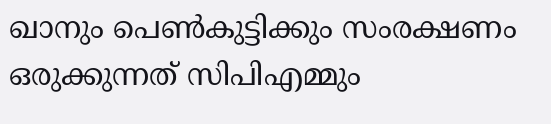ഖാനും പെണ്‍കുട്ടിക്കും സംരക്ഷണം ഒരുക്കുന്നത് സിപിഎമ്മും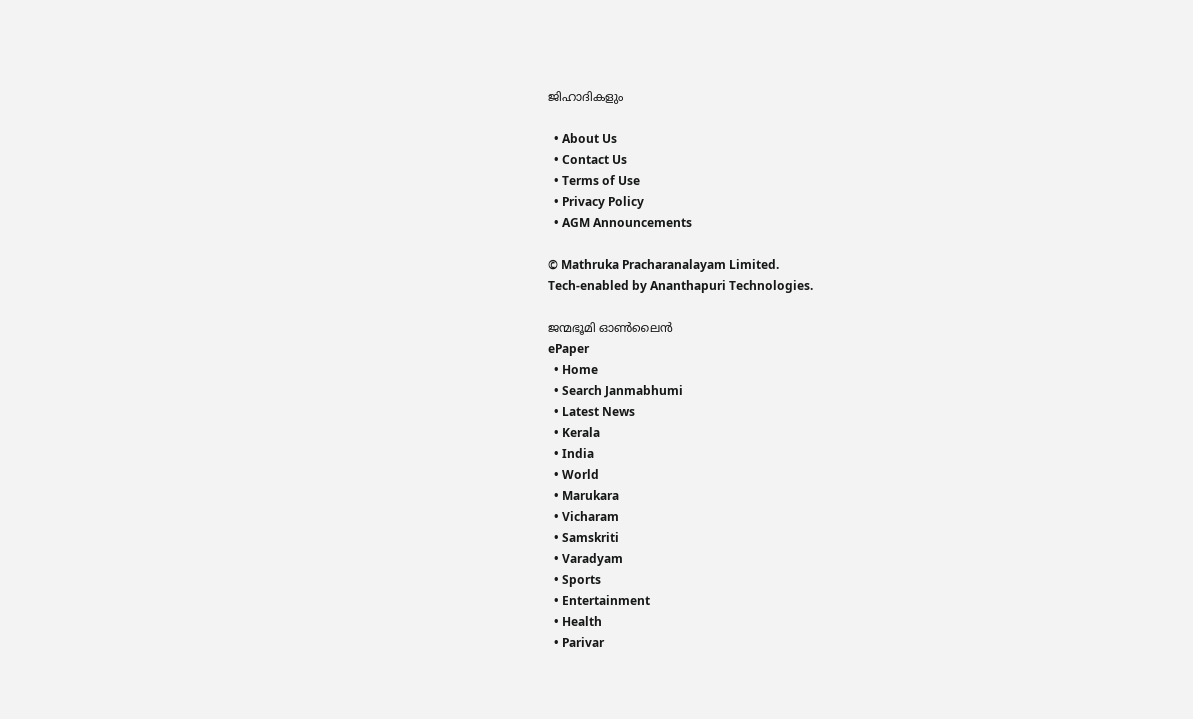ജിഹാദികളും

  • About Us
  • Contact Us
  • Terms of Use
  • Privacy Policy
  • AGM Announcements

© Mathruka Pracharanalayam Limited.
Tech-enabled by Ananthapuri Technologies.

ജന്മഭൂമി ഓണ്‍ലൈന്‍
ePaper
  • Home
  • Search Janmabhumi
  • Latest News
  • Kerala
  • India
  • World
  • Marukara
  • Vicharam
  • Samskriti
  • Varadyam
  • Sports
  • Entertainment
  • Health
  • Parivar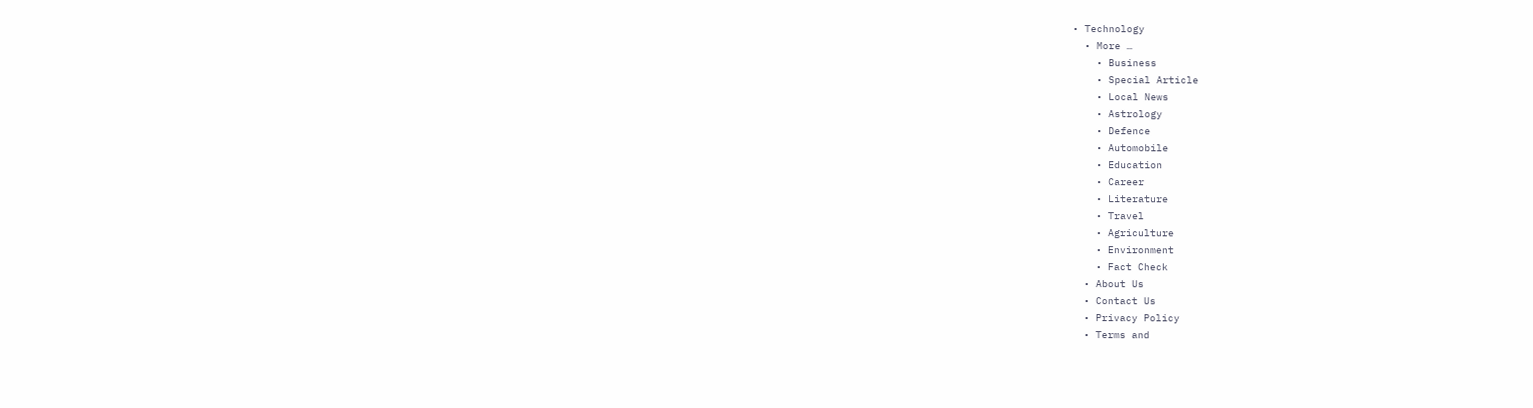• Technology
  • More …
    • Business
    • Special Article
    • Local News
    • Astrology
    • Defence
    • Automobile
    • Education
    • Career
    • Literature
    • Travel
    • Agriculture
    • Environment
    • Fact Check
  • About Us
  • Contact Us
  • Privacy Policy
  • Terms and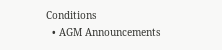Conditions
  • AGM Announcements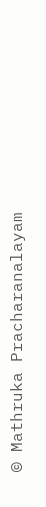© Mathruka Pracharanalayam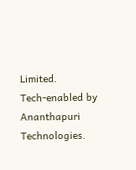Limited.
Tech-enabled by Ananthapuri Technologies.